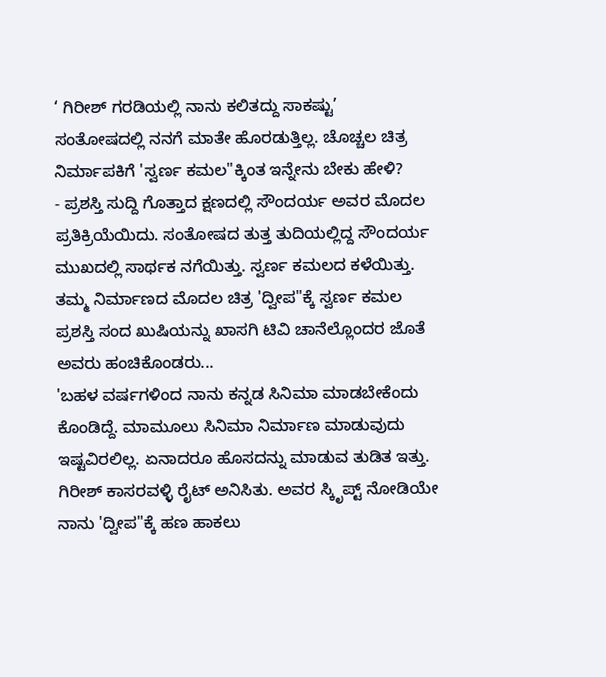‘ ಗಿರೀಶ್ ಗರಡಿಯಲ್ಲಿ ನಾನು ಕಲಿತದ್ದು ಸಾಕಷ್ಟು’
ಸಂತೋಷದಲ್ಲಿ ನನಗೆ ಮಾತೇ ಹೊರಡುತ್ತಿಲ್ಲ. ಚೊಚ್ಚಲ ಚಿತ್ರ ನಿರ್ಮಾಪಕಿಗೆ 'ಸ್ವರ್ಣ ಕಮಲ"ಕ್ಕಿಂತ ಇನ್ನೇನು ಬೇಕು ಹೇಳಿ?
- ಪ್ರಶಸ್ತಿ ಸುದ್ದಿ ಗೊತ್ತಾದ ಕ್ಷಣದಲ್ಲಿ ಸೌಂದರ್ಯ ಅವರ ಮೊದಲ ಪ್ರತಿಕ್ರಿಯೆಯಿದು. ಸಂತೋಷದ ತುತ್ತ ತುದಿಯಲ್ಲಿದ್ದ ಸೌಂದರ್ಯ ಮುಖದಲ್ಲಿ ಸಾರ್ಥಕ ನಗೆಯಿತ್ತು. ಸ್ವರ್ಣ ಕಮಲದ ಕಳೆಯಿತ್ತು. ತಮ್ಮ ನಿರ್ಮಾಣದ ಮೊದಲ ಚಿತ್ರ 'ದ್ವೀಪ"ಕ್ಕೆ ಸ್ವರ್ಣ ಕಮಲ ಪ್ರಶಸ್ತಿ ಸಂದ ಖುಷಿಯನ್ನು ಖಾಸಗಿ ಟಿವಿ ಚಾನೆಲ್ಲೊಂದರ ಜೊತೆ ಅವರು ಹಂಚಿಕೊಂಡರು...
'ಬಹಳ ವರ್ಷಗಳಿಂದ ನಾನು ಕನ್ನಡ ಸಿನಿಮಾ ಮಾಡಬೇಕೆಂದು ಕೊಂಡಿದ್ದೆ. ಮಾಮೂಲು ಸಿನಿಮಾ ನಿರ್ಮಾಣ ಮಾಡುವುದು ಇಷ್ಟವಿರಲಿಲ್ಲ. ಏನಾದರೂ ಹೊಸದನ್ನು ಮಾಡುವ ತುಡಿತ ಇತ್ತು. ಗಿರೀಶ್ ಕಾಸರವಳ್ಳಿ ರೈಟ್ ಅನಿಸಿತು. ಅವರ ಸ್ಕಿೃಪ್ಟ್ ನೋಡಿಯೇ ನಾನು 'ದ್ವೀಪ"ಕ್ಕೆ ಹಣ ಹಾಕಲು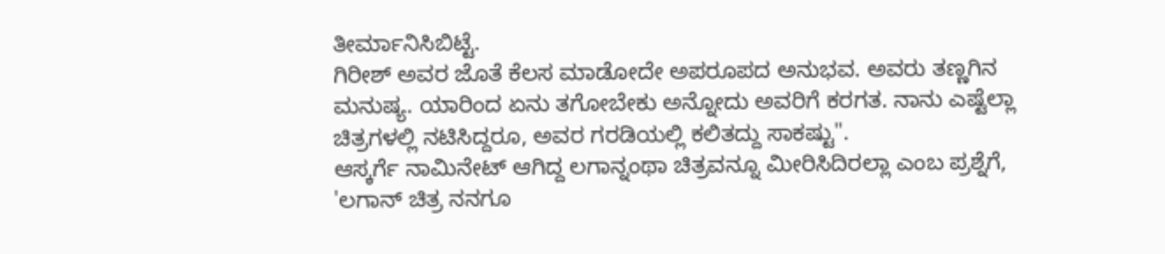ತೀರ್ಮಾನಿಸಿಬಿಟ್ಟೆ.
ಗಿರೀಶ್ ಅವರ ಜೊತೆ ಕೆಲಸ ಮಾಡೋದೇ ಅಪರೂಪದ ಅನುಭವ. ಅವರು ತಣ್ಣಗಿನ ಮನುಷ್ಯ. ಯಾರಿಂದ ಏನು ತಗೋಬೇಕು ಅನ್ನೋದು ಅವರಿಗೆ ಕರಗತ. ನಾನು ಎಷ್ಟೆಲ್ಲಾ ಚಿತ್ರಗಳಲ್ಲಿ ನಟಿಸಿದ್ದರೂ, ಅವರ ಗರಡಿಯಲ್ಲಿ ಕಲಿತದ್ದು ಸಾಕಷ್ಟು".
ಆಸ್ಕರ್ಗೆ ನಾಮಿನೇಟ್ ಆಗಿದ್ದ ಲಗಾನ್ನಂಥಾ ಚಿತ್ರವನ್ನೂ ಮೀರಿಸಿದಿರಲ್ಲಾ ಎಂಬ ಪ್ರಶ್ನೆಗೆ, 'ಲಗಾನ್ ಚಿತ್ರ ನನಗೂ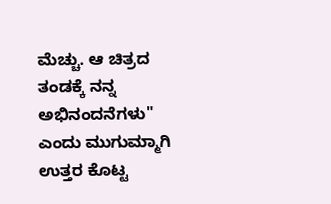ಮೆಚ್ಚು. ಆ ಚಿತ್ರದ ತಂಡಕ್ಕೆ ನನ್ನ ಅಭಿನಂದನೆಗಳು" ಎಂದು ಮುಗುಮ್ಮಾಗಿ ಉತ್ತರ ಕೊಟ್ಟ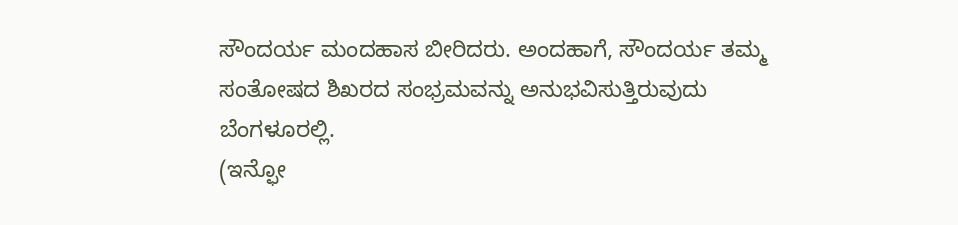ಸೌಂದರ್ಯ ಮಂದಹಾಸ ಬೀರಿದರು. ಅಂದಹಾಗೆ, ಸೌಂದರ್ಯ ತಮ್ಮ ಸಂತೋಷದ ಶಿಖರದ ಸಂಭ್ರಮವನ್ನು ಅನುಭವಿಸುತ್ತಿರುವುದು ಬೆಂಗಳೂರಲ್ಲಿ.
(ಇನ್ಫೋ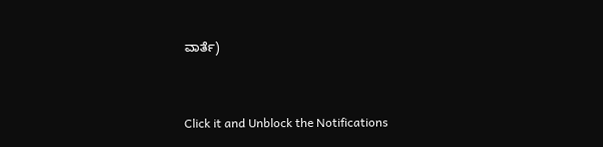ವಾರ್ತೆ)


Click it and Unblock the Notifications